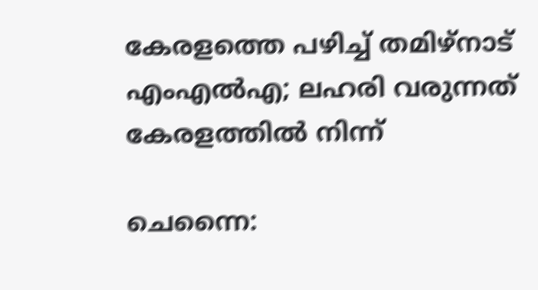കേരളത്തെ പഴിച്ച് തമിഴ്നാട് എംഎൽഎ; ലഹരി വരുന്നത് കേരളത്തിൽ നിന്ന്

ചെന്നൈ: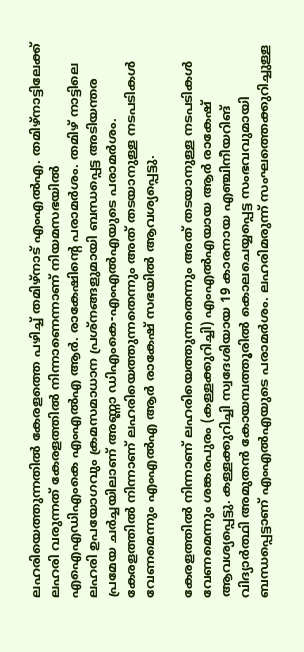ലഹരിയെത്തുന്നതിൽ കേരളത്തെ പഴിച്ച് തമിഴ്നാട് എംഎൽഎ. തമിഴ്നാട്ടിലേക്ക് ലഹരി വരുന്നത് കേരളത്തിൽ നിന്നാണെന്നാണ് നിയമസഭയിൽ എഐഎഡിഎംകെ എംഎൽഎ ആർ. രാകേഷിന്റെ പരാമർശം. തമിഴ് നാട്ടിലെ ലഹരി ഉപയോഗവും ക്രമസമാധാന പ്രശ്നങ്ങളുമായി ബന്ധപ്പെട്ട അടിയന്തര പ്രമേയ ചർച്ചയിലാണ് അണ്ണാ ഡിഎംകെ-എംഎൽഎയുടെ പരാമർശം. കേരളത്തിൽ നിന്നാണ് ലഹരിയെത്തുന്നതെന്നും അത് തടയാനുള്ള നടപടികൾ വേണമെന്നും എംഎൽഎ ആർ രാകേഷ് സഭയിൽ ആവശ്യപ്പെട്ടു.

കേരളത്തിൽ നിന്നാണ് ലഹരിയെത്തുന്നതെന്നും അത് തടയാനുള്ള നടപടികൾ വേണമെന്നും ശങ്കരപുരം (കള്ളക്കുറിച്ചി) എംഎൽഎയായ ആർ രാകേഷ് ആവശ്യപ്പെട്ടു. കള്ളക്കുറിച്ചി സ്വദേശിയായ 19 കാരനായ എഞ്ചിനീയറിങ് വിദ്യാർത്ഥി അമുതൻ കോയമ്പത്തൂരിൽ കൊലചെയ്യപ്പെട്ട സംഭവവുമായി ബന്ധപ്പെട്ടാണ് എംഎൽഎയുടെ പരാമർശം. ലഹരിമരുന്ന് സംഘത്തെക്കുറിച്ചുള്ള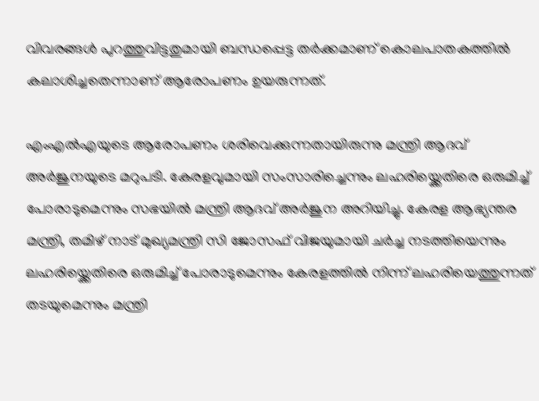വിവരങ്ങൾ പുറത്തുവിട്ടതുമായി ബന്ധപ്പെട്ട തർക്കമാണ് കൊലപാതകത്തിൽ കലാശിച്ചതെന്നാണ് ആരോപണം ഉയരുന്നത്.

എംഎൽഎയുടെ ആരോപണം ശരിവെക്കുന്നതായിരുന്നു മന്ത്രി ആദവ് അർജുനയുടെ മറുപടി. കേരളവുമായി സംസാരിച്ചെന്നും ലഹരിയ്ക്കെതിരെ ഒരുമിച്ച് പോരാടുമെന്നും സഭയിൽ മന്ത്രി ആദവ് അർജുന അറിയിച്ചു. കേരള ആഭ്യന്തര മന്ത്രി, തമിഴ് നാട് മുഖ്യമന്ത്രി സി ജോസഫ് വിജയുമായി ചർച്ച നടത്തിയെന്നും ലഹരിയ്ക്കെതിരെ ഒരുമിച്ച് പോരാടുമെന്നും കേരളത്തിൽ നിന്ന് ലഹരിയെത്തുന്നത് തടയുമെന്നും മന്ത്രി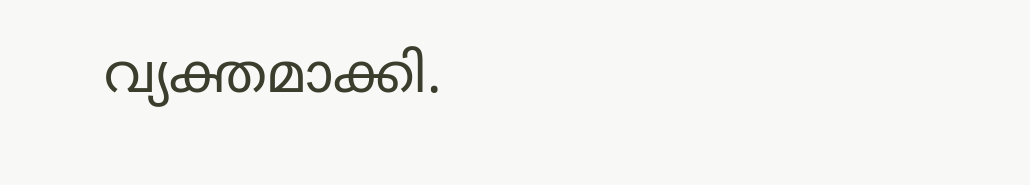വ്യക്തമാക്കി.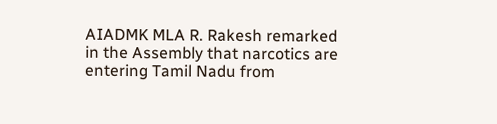AIADMK MLA R. Rakesh remarked in the Assembly that narcotics are entering Tamil Nadu from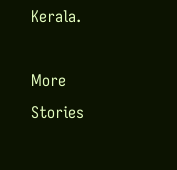Kerala.

More Stories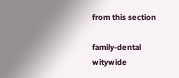from this section

family-dental
witywide